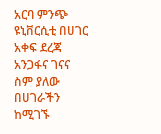አርባ ምንጭ ዩኒቨርሲቲ በሀገር አቀፍ ደረጃ አንጋፋና ገናና ስም ያለው በሀገራችን ከሚገኙ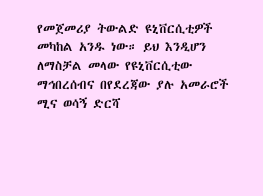የመጀመሪያ ትውልድ ዩኒቨርሲቲዎች መካከል አንዱ ነው። ይህ እንዲሆን ለማስቻል መላው የዩኒቨርሲቲው ማኅበረሰብና በየደረጃው ያሉ አመራሮች ሚና ወሳኝ ድርሻ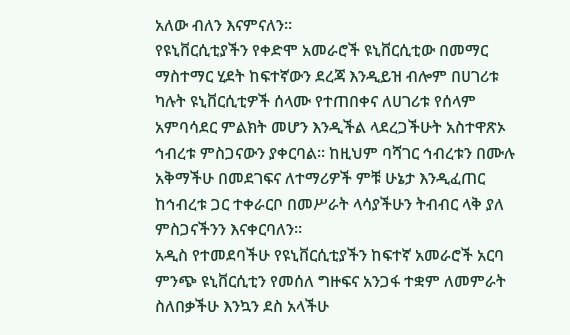አለው ብለን እናምናለን፡፡
የዩኒቨርሲቲያችን የቀድሞ አመራሮች ዩኒቨርሲቲው በመማር ማስተማር ሂደት ከፍተኛውን ደረጃ እንዲይዝ ብሎም በሀገሪቱ ካሉት ዩኒቨርሲቲዎች ሰላሙ የተጠበቀና ለሀገሪቱ የሰላም አምባሳደር ምልክት መሆን እንዲችል ላደረጋችሁት አስተዋጽኦ ኅብረቱ ምስጋናውን ያቀርባል፡፡ ከዚህም ባሻገር ኅብረቱን በሙሉ አቅማችሁ በመደገፍና ለተማሪዎች ምቹ ሁኔታ እንዲፈጠር ከኅብረቱ ጋር ተቀራርቦ በመሥራት ላሳያችሁን ትብብር ላቅ ያለ ምስጋናችንን እናቀርባለን፡፡
አዲስ የተመደባችሁ የዩኒቨርሲቲያችን ከፍተኛ አመራሮች አርባ ምንጭ ዩኒቨርሲቲን የመሰለ ግዙፍና አንጋፋ ተቋም ለመምራት ስለበቃችሁ እንኳን ደስ አላችሁ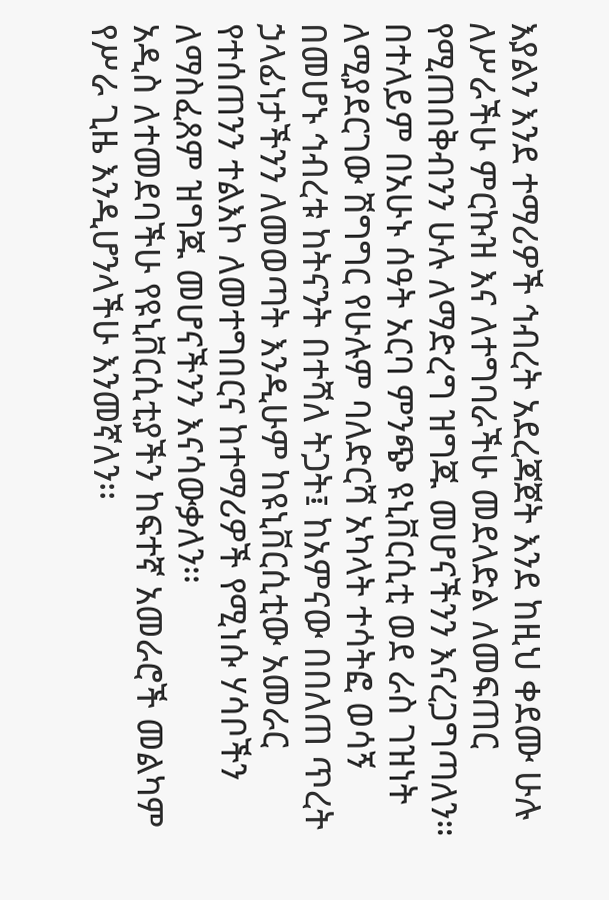እያልን እንደ ተማሪዎች ኅብረት አደረጃጀት እንደ ከዚህ ቀደሙ ሁሉ ለሥራችሁ ምርኩዝ እና ለተግባራችሁ መደላድል ለመፍጠር የሚጠበቅብንን ሁሉ ለማድረግ ዝግጁ መሆናችንን እናረጋግጣለን።
በተለይም በአሁኑ ሰዓት አርባ ምንጭ ዩኒቨርሲቲ ወደ ራስ ገዝነት ለሚያደርገው ሽግግር የሁሉም ባለድርሻ አካላት ተሳትፎ ወሳኝ በመሆኑ ኅብረቱ ከትናንት በተሻለ ትጋት፤ ከአምናው በበለጠ ጥረት ኃላፊነታችንን ለመወጣት እንዲሁም ከዩኒቨርሲቲው አመራር የተሰጠንን ተልእኮ ለመተግበርና ከተማሪዎች የሚነሱ ሃሳቦችን ለማስፈጸም ዝግጁ መሆናችንን እናሳውቃለን፡፡
አዲስ ለተመደባችሁ የዩኒቨርሲቲያችን ከፍተኛ አመራሮች መልካም የሥራ ጊዜ እንዲሆንላችሁ እንመኛለን፡፡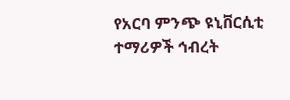የአርባ ምንጭ ዩኒቨርሲቲ ተማሪዎች ኅብረት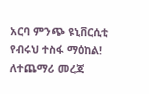አርባ ምንጭ ዩኒቨርሲቲ
የብሩህ ተስፋ ማዕከል!
ለተጨማሪ መረጃ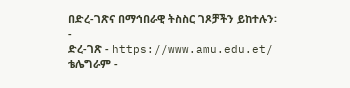በድረ-ገጽና በማኅበራዊ ትስስር ገጾቻችን ይከተሉን፡-
ድረ-ገጽ - https://www.amu.edu.et/
ቴሌግራም -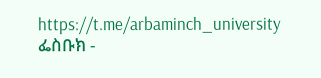https://t.me/arbaminch_university
ፌስቡክ -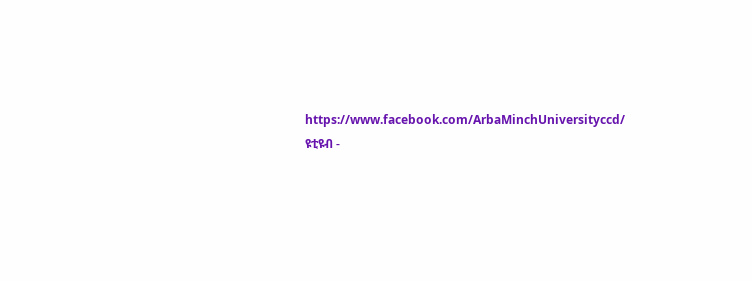https://www.facebook.com/ArbaMinchUniversityccd/
ዩቲዩብ -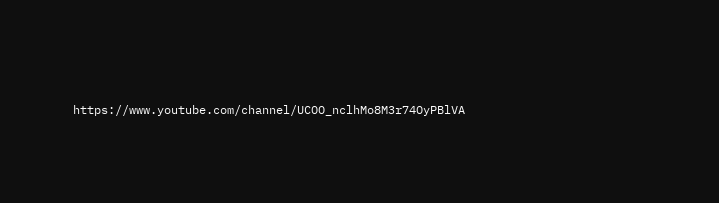https://www.youtube.com/channel/UCOO_nclhMo8M3r74OyPBlVA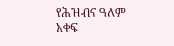የሕዝብና ዓለም አቀፍ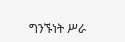ግንኙነት ሥራ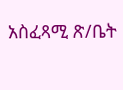አስፈጻሚ ጽ/ቤት